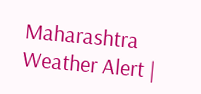Maharashtra Weather Alert |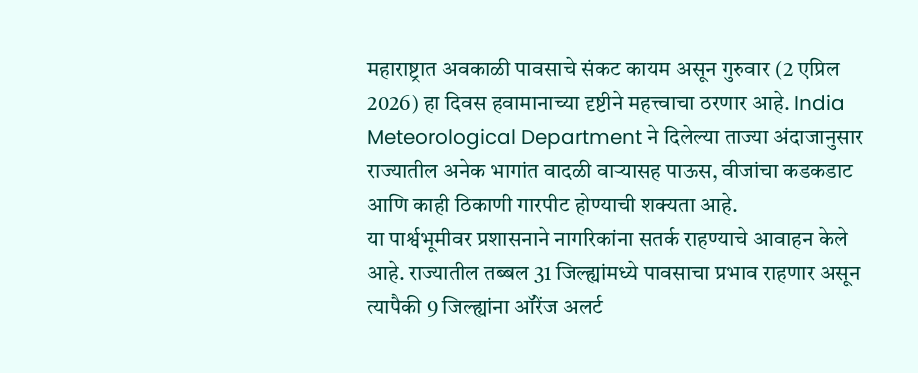महाराष्ट्रात अवकाळी पावसाचे संकट कायम असून गुरुवार (2 एप्रिल 2026) हा दिवस हवामानाच्या दृष्टीने महत्त्वाचा ठरणार आहे. India Meteorological Department ने दिलेल्या ताज्या अंदाजानुसार राज्यातील अनेक भागांत वादळी वाऱ्यासह पाऊस, वीजांचा कडकडाट आणि काही ठिकाणी गारपीट होण्याची शक्यता आहे.
या पार्श्वभूमीवर प्रशासनाने नागरिकांना सतर्क राहण्याचे आवाहन केले आहे. राज्यातील तब्बल 31 जिल्ह्यांमध्ये पावसाचा प्रभाव राहणार असून त्यापैकी 9 जिल्ह्यांना ऑरेंज अलर्ट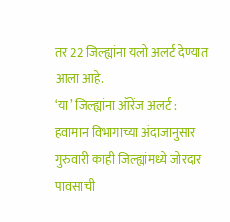तर 22 जिल्ह्यांना यलो अलर्ट देण्यात आला आहे.
‘या’ जिल्ह्यांना ऑरेंज अलर्ट :
हवामान विभागाच्या अंदाजानुसार गुरुवारी काही जिल्ह्यांमध्ये जोरदार पावसाची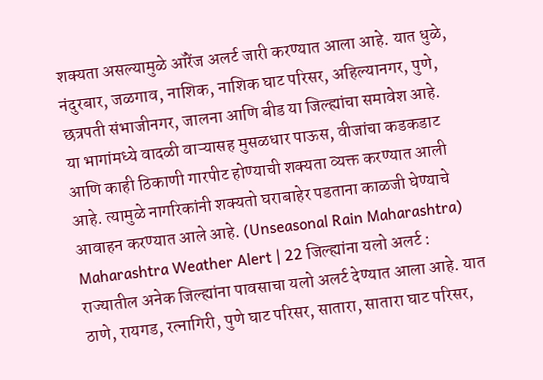शक्यता असल्यामुळे ऑरेंज अलर्ट जारी करण्यात आला आहे. यात धुळे, नंदुरबार, जळगाव, नाशिक, नाशिक घाट परिसर, अहिल्यानगर, पुणे, छत्रपती संभाजीनगर, जालना आणि बीड या जिल्ह्यांचा समावेश आहे.
या भागांमध्ये वादळी वाऱ्यासह मुसळधार पाऊस, वीजांचा कडकडाट आणि काही ठिकाणी गारपीट होण्याची शक्यता व्यक्त करण्यात आली आहे. त्यामुळे नागरिकांनी शक्यतो घराबाहेर पडताना काळजी घेण्याचे आवाहन करण्यात आले आहे. (Unseasonal Rain Maharashtra)
Maharashtra Weather Alert | 22 जिल्ह्यांना यलो अलर्ट :
राज्यातील अनेक जिल्ह्यांना पावसाचा यलो अलर्ट देण्यात आला आहे. यात ठाणे, रायगड, रत्नागिरी, पुणे घाट परिसर, सातारा, सातारा घाट परिसर,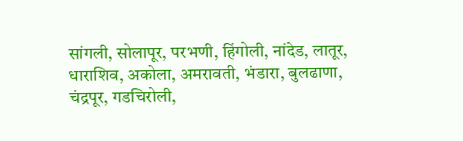सांगली, सोलापूर, परभणी, हिंगोली, नांदेड, लातूर, धाराशिव, अकोला, अमरावती, भंडारा, बुलढाणा, चंद्रपूर, गडचिरोली,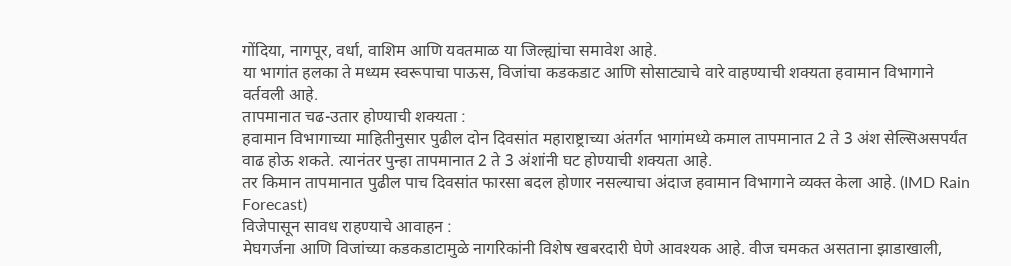गोंदिया, नागपूर, वर्धा, वाशिम आणि यवतमाळ या जिल्ह्यांचा समावेश आहे.
या भागांत हलका ते मध्यम स्वरूपाचा पाऊस, विजांचा कडकडाट आणि सोसाट्याचे वारे वाहण्याची शक्यता हवामान विभागाने वर्तवली आहे.
तापमानात चढ-उतार होण्याची शक्यता :
हवामान विभागाच्या माहितीनुसार पुढील दोन दिवसांत महाराष्ट्राच्या अंतर्गत भागांमध्ये कमाल तापमानात 2 ते 3 अंश सेल्सिअसपर्यंत वाढ होऊ शकते. त्यानंतर पुन्हा तापमानात 2 ते 3 अंशांनी घट होण्याची शक्यता आहे.
तर किमान तापमानात पुढील पाच दिवसांत फारसा बदल होणार नसल्याचा अंदाज हवामान विभागाने व्यक्त केला आहे. (IMD Rain Forecast)
विजेपासून सावध राहण्याचे आवाहन :
मेघगर्जना आणि विजांच्या कडकडाटामुळे नागरिकांनी विशेष खबरदारी घेणे आवश्यक आहे. वीज चमकत असताना झाडाखाली,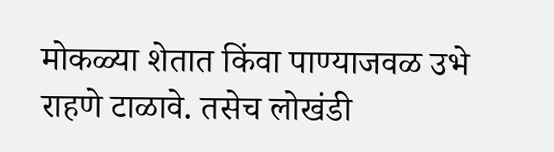मोकळ्या शेतात किंवा पाण्याजवळ उभे राहणे टाळावे. तसेच लोखंडी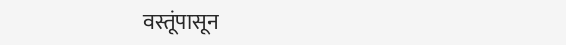वस्तूंपासून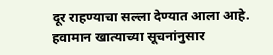दूर राहण्याचा सल्ला देण्यात आला आहे.
हवामान खात्याच्या सूचनांनुसार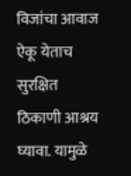विजांचा आवाज ऐकू येताच सुरक्षित ठिकाणी आश्रय घ्यावा. यामुळे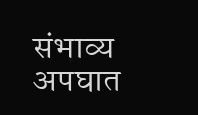संभाव्य अपघात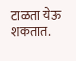टाळता येऊ शकतात.